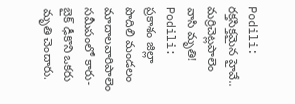Podili: రక్తసిక్తమైన హైవే.. మర్రిచెట్లపాలెం వాసి మృతి!
Podili: ప్రకాశం జిల్లా పొదిలి మండలం మాదాలవారిపాలెం సమీపంలో కారు-బైక్ ఢీకొని ఒకరు మృతి చెందారు.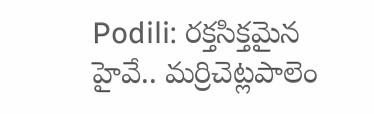Podili: రక్తసిక్తమైన హైవే.. మర్రిచెట్లపాలెం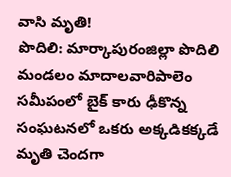వాసి మృతి!
పొదిలి: మార్కాపురంజిల్లా పొదిలి మండలం మాదాలవారిపాలెం సమీపంలో బైక్ కారు ఢీకొన్న సంఘటనలో ఒకరు అక్కడికక్కడే మృతి చెందగా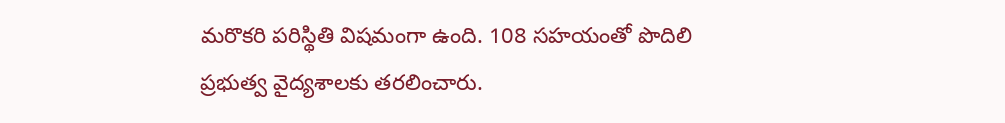మరొకరి పరిస్థితి విషమంగా ఉంది. 108 సహయంతో పొదిలి ప్రభుత్వ వైద్యశాలకు తరలించారు.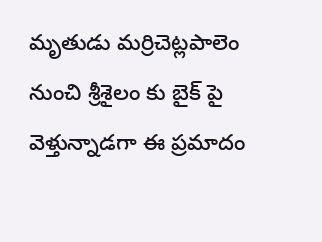మృతుడు మర్రిచెట్లపాలెం నుంచి శ్రీశైలం కు బైక్ పై వెళ్తున్నాడగా ఈ ప్రమాదం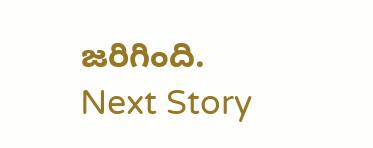జరిగింది.
Next Story